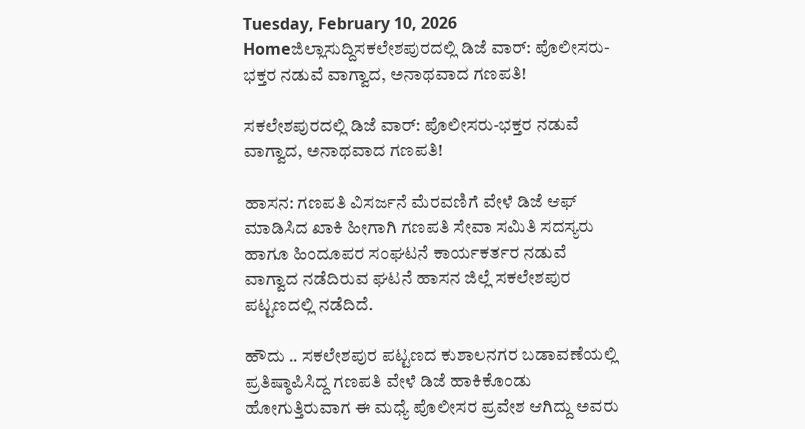Tuesday, February 10, 2026
Homeಜಿಲ್ಲಾಸುದ್ದಿಸಕಲೇಶಪುರದಲ್ಲಿ ಡಿಜೆ ವಾರ್: ಪೊಲೀಸರು-ಭಕ್ತರ ನಡುವೆ ವಾಗ್ವಾದ, ಅನಾಥವಾದ ಗಣಪತಿ!

ಸಕಲೇಶಪುರದಲ್ಲಿ ಡಿಜೆ ವಾರ್: ಪೊಲೀಸರು-ಭಕ್ತರ ನಡುವೆ ವಾಗ್ವಾದ, ಅನಾಥವಾದ ಗಣಪತಿ!

ಹಾಸನ: ಗಣಪತಿ ವಿಸರ್ಜನೆ ಮೆರವಣಿಗೆ ವೇಳೆ ಡಿಜೆ ಆಫ್ ಮಾಡಿಸಿದ ಖಾಕಿ ಹೀಗಾಗಿ ಗಣಪತಿ ಸೇವಾ ಸಮಿತಿ ಸದಸ್ಯರು ಹಾಗೂ ಹಿಂದೂಪರ ಸಂಘಟನೆ ಕಾರ್ಯಕರ್ತರ ನಡುವೆ ವಾಗ್ವಾದ ನಡೆದಿರುವ ಘಟನೆ ಹಾಸನ ಜಿಲ್ಲೆ ಸಕಲೇಶಪುರ ಪಟ್ಟಣದಲ್ಲಿ ನಡೆದಿದೆ.

ಹೌದು .. ಸಕಲೇಶಪುರ ಪಟ್ಟಣದ ಕುಶಾಲನಗರ ಬಡಾವಣೆಯಲ್ಲಿ ಪ್ರತಿಷ್ಠಾಪಿಸಿದ್ದ ಗಣಪತಿ ವೇಳೆ ಡಿಜೆ ಹಾಕಿಕೊಂಡು ಹೋಗುತ್ತಿರುವಾಗ ಈ ಮಧ್ಯೆ ಪೊಲೀಸರ ಪ್ರವೇಶ ಆಗಿದ್ದು ಅವರು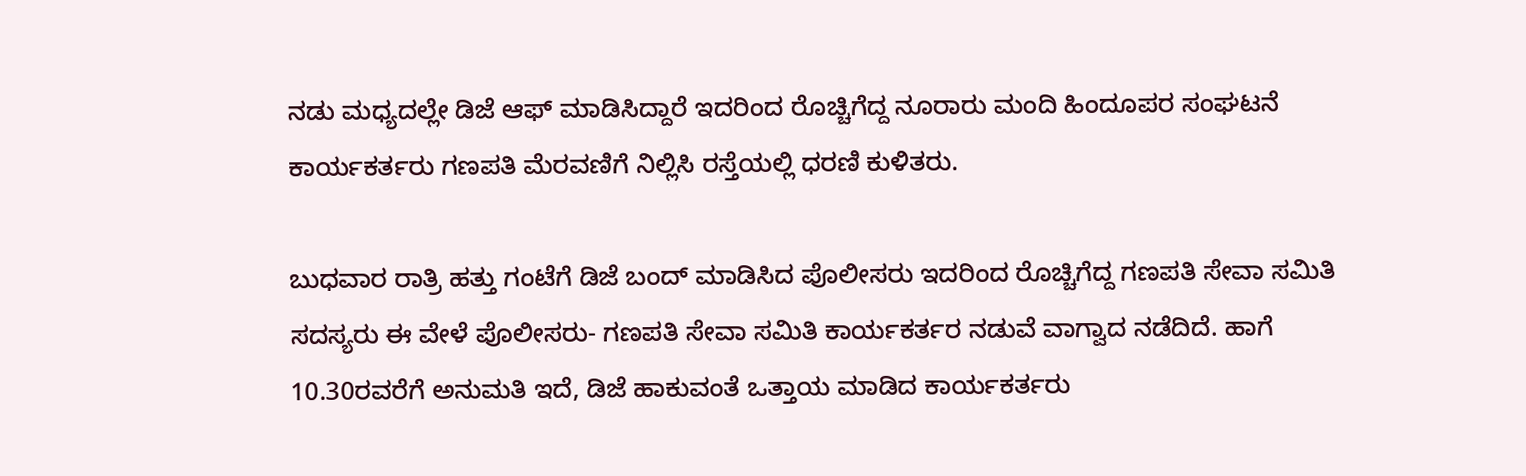ನಡು ಮಧ್ಯದಲ್ಲೇ ಡಿಜೆ ಆಫ್‌ ಮಾಡಿಸಿದ್ದಾರೆ ಇದರಿಂದ ರೊಚ್ಚಿಗೆದ್ದ ನೂರಾರು ಮಂದಿ ಹಿಂದೂಪರ ಸಂಘಟನೆ ಕಾರ್ಯಕರ್ತರು ಗಣಪತಿ ಮೆರವಣಿಗೆ ನಿಲ್ಲಿಸಿ ರಸ್ತೆಯಲ್ಲಿ ಧರಣಿ ಕುಳಿತರು.

ಬುಧವಾರ ರಾತ್ರಿ ಹತ್ತು ಗಂಟೆಗೆ ಡಿಜೆ ಬಂದ್ ಮಾಡಿಸಿದ ಪೊಲೀಸರು ಇದರಿಂದ ರೊಚ್ಚಿಗೆದ್ದ ಗಣಪತಿ ಸೇವಾ ಸಮಿತಿ ಸದಸ್ಯರು ಈ ವೇಳೆ ಪೊಲೀಸರು- ಗಣಪತಿ ಸೇವಾ ಸಮಿತಿ ಕಾರ್ಯಕರ್ತರ ನಡುವೆ ವಾಗ್ವಾದ ನಡೆದಿದೆ. ಹಾಗೆ 10.30ರವರೆಗೆ ಅನುಮತಿ ಇದೆ, ಡಿಜೆ ಹಾಕುವಂತೆ ಒತ್ತಾಯ ಮಾಡಿದ ಕಾರ್ಯಕರ್ತರು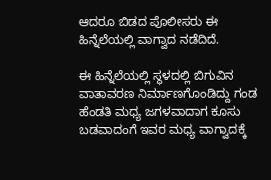ಆದರೂ ಬಿಡದ ಪೊಲೀಸರು ಈ ಹಿನ್ನೆಲೆಯಲ್ಲಿ ವಾಗ್ವಾದ ನಡೆದಿದೆ.

ಈ ಹಿನ್ನೆಲೆಯಲ್ಲಿ ಸ್ಥಳದಲ್ಲಿ ಬಿಗುವಿನ ವಾತಾವರಣ ನಿರ್ಮಾಣಗೊಂಡಿದ್ದು ಗಂಡ ಹೆಂಡತಿ ಮಧ್ಯ ಜಗಳವಾದಾಗ ಕೂಸು ಬಡವಾದಂಗೆ ಇವರ ಮಧ್ಯ ವಾಗ್ವಾದಕ್ಕೆ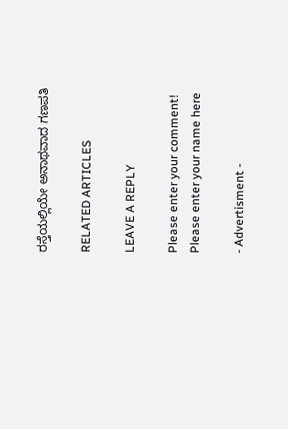ರಸ್ತೆಯಲ್ಲಿಯೇ ಅನಾಥವಾದ ಗಣಪತಿ

RELATED ARTICLES

LEAVE A REPLY

Please enter your comment!
Please enter your name here

- Advertisment -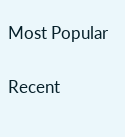Most Popular

Recent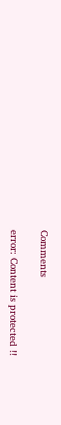Comments

error: Content is protected !!